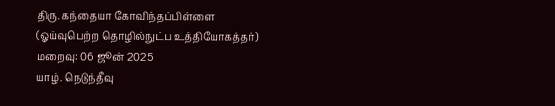திரு. கந்தையா கோவிந்தப்பிள்ளை
(ஓய்வுபெற்ற தொழில்நுட்ப உத்தியோகத்தர்)
மறைவு: 06 ஜூன் 2025
யாழ். நெடுந்தீவு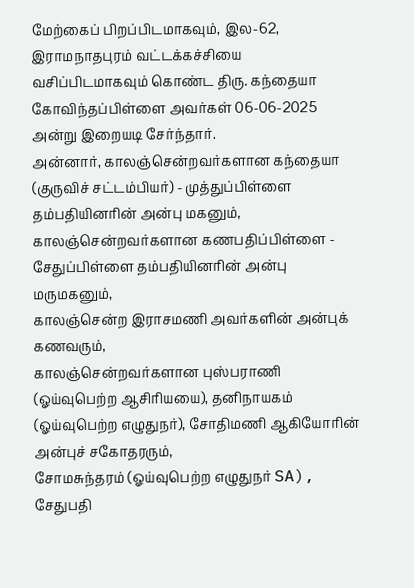மேற்கைப் பிறப்பிடமாகவும், இல-62, இராமநாதபுரம் வட்டக்கச்சியை வசிப்பிடமாகவும் கொண்ட திரு. கந்தையா கோவிந்தப்பிள்ளை அவர்கள் 06-06-2025 அன்று இறையடி சேர்ந்தார்.
அன்னார், காலஞ்சென்றவர்களான கந்தையா (குருவிச் சட்டம்பியர்) - முத்துப்பிள்ளை தம்பதியினரின் அன்பு மகனும், காலஞ்சென்றவர்களான கணபதிப்பிள்ளை - சேதுப்பிள்ளை தம்பதியினரின் அன்பு மருமகனும்,
காலஞ்சென்ற இராசமணி அவர்களின் அன்புக் கணவரும்,
காலஞ்சென்றவர்களான புஸ்பராணி (ஓய்வுபெற்ற ஆசிரியயை), தனிநாயகம் (ஓய்வுபெற்ற எழுதுநர்), சோதிமணி ஆகியோரின் அன்புச் சகோதரரும்,
சோமசுந்தரம் (ஓய்வுபெற்ற எழுதுநர் SA), சேதுபதி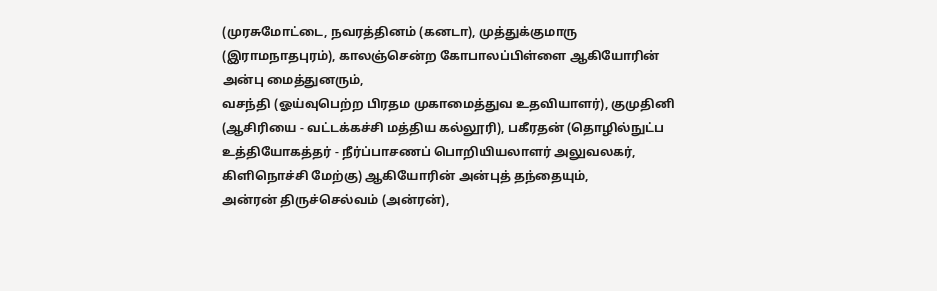(முரசுமோட்டை, நவரத்தினம் (கனடா), முத்துக்குமாரு (இராமநாதபுரம்), காலஞ்சென்ற கோபாலப்பிள்ளை ஆகியோரின் அன்பு மைத்துனரும்,
வசந்தி (ஓய்வுபெற்ற பிரதம முகாமைத்துவ உதவியாளர்), குமுதினி (ஆசிரியை - வட்டக்கச்சி மத்திய கல்லூரி), பகீரதன் (தொழில்நுட்ப உத்தியோகத்தர் - நீர்ப்பாசணப் பொறியியலாளர் அலுவலகர், கிளிநொச்சி மேற்கு) ஆகியோரின் அன்புத் தந்தையும்,
அன்ரன் திருச்செல்வம் (அன்ரன்),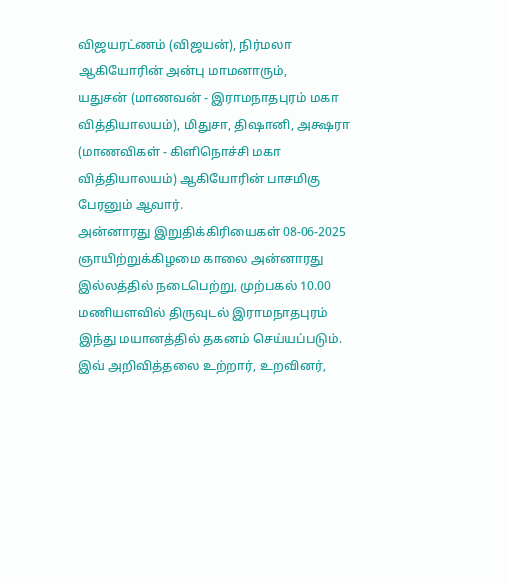விஜயரட்ணம் (விஜயன்), நிர்மலா ஆகியோரின் அன்பு மாமனாரும்,
யதுசன் (மாணவன் - இராமநாதபுரம் மகா வித்தியாலயம்), மிதுசா, திஷானி, அக்ஷரா (மாணவிகள் - கிளிநொச்சி மகா வித்தியாலயம்) ஆகியோரின் பாசமிகு பேரனும் ஆவார்.
அன்னாரது இறுதிக்கிரியைகள் 08-06-2025 ஞாயிற்றுக்கிழமை காலை அன்னாரது இல்லத்தில் நடைபெற்று, முற்பகல் 10.00 மணியளவில் திருவுடல் இராமநாதபுரம் இந்து மயானத்தில் தகனம் செய்யப்படும்.
இவ் அறிவித்தலை உற்றார், உறவினர்,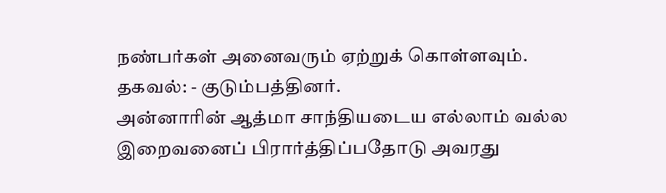நண்பர்கள் அனைவரும் ஏற்றுக் கொள்ளவும்.
தகவல்: - குடும்பத்தினர்.
அன்னாரின் ஆத்மா சாந்தியடைய எல்லாம் வல்ல இறைவனைப் பிரார்த்திப்பதோடு அவரது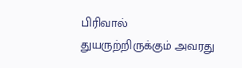பிரிவால் துயருற்றிருக்கும் அவரது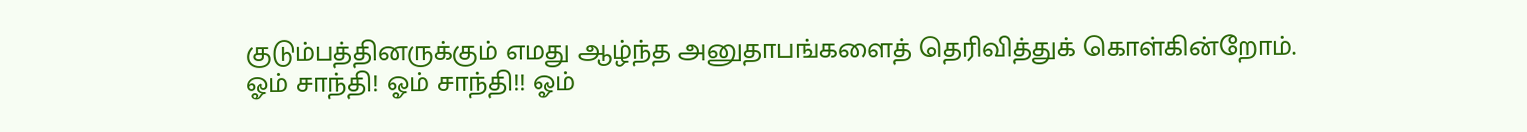குடும்பத்தினருக்கும் எமது ஆழ்ந்த அனுதாபங்களைத் தெரிவித்துக் கொள்கின்றோம்.
ஓம் சாந்தி! ஓம் சாந்தி!! ஓம்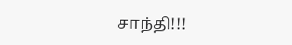சாந்தி!!!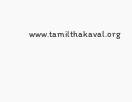www.tamilthakaval.org